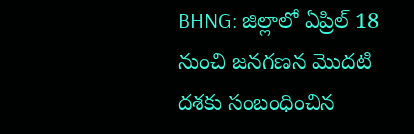BHNG: జిల్లాలో ఏప్రిల్ 18 నుంచి జనగణన మొదటి దశకు సంబంధించిన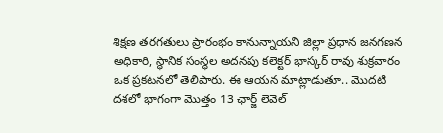శిక్షణ తరగతులు ప్రారంభం కానున్నాయని జిల్లా ప్రధాన జనగణన అధికారి, స్థానిక సంస్థల అదనపు కలెక్టర్ భాస్కర్ రావు శుక్రవారం ఒక ప్రకటనలో తెలిపారు. ఈ ఆయన మాట్లాడుతూ.. మొదటి దశలో భాగంగా మొత్తం 13 ఛార్జ్ లెవెల్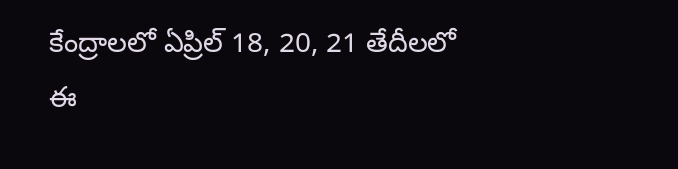కేంద్రాలలో ఏప్రిల్ 18, 20, 21 తేదీలలో ఈ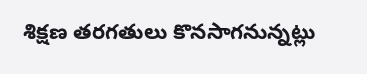శిక్షణ తరగతులు కొనసాగనున్నట్లు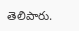తెలిపారు.